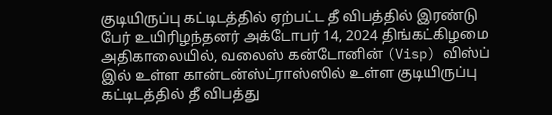குடியிருப்பு கட்டிடத்தில் ஏற்பட்ட தீ விபத்தில் இரண்டு பேர் உயிரிழந்தனர் அக்டோபர் 14, 2024 திங்கட்கிழமை அதிகாலையில், வலைஸ் கன்டோனின் (Visp) விஸ்ப் இல் உள்ள கான்டன்ஸ்ட்ராஸ்ஸில் உள்ள குடியிருப்பு கட்டிடத்தில் தீ விபத்து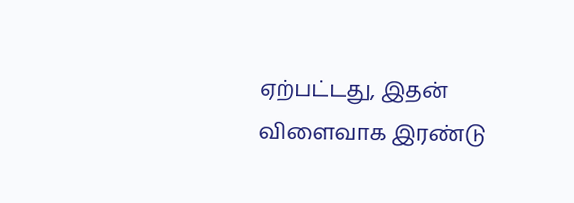ஏற்பட்டது, இதன் விளைவாக இரண்டு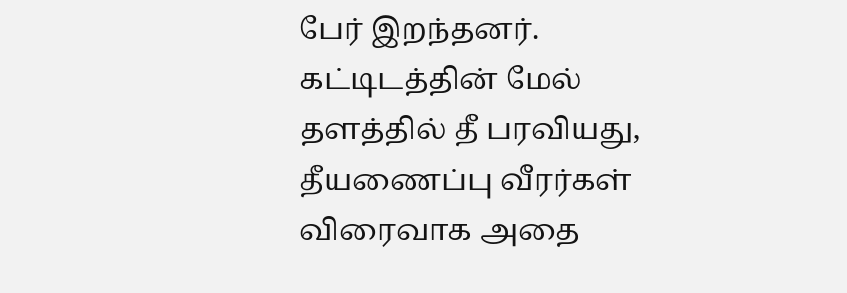பேர் இறந்தனர்.
கட்டிடத்தின் மேல் தளத்தில் தீ பரவியது, தீயணைப்பு வீரர்கள் விரைவாக அதை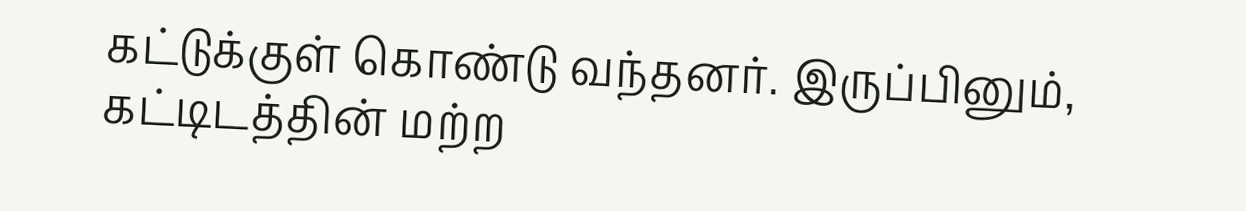கட்டுக்குள் கொண்டு வந்தனர். இருப்பினும், கட்டிடத்தின் மற்ற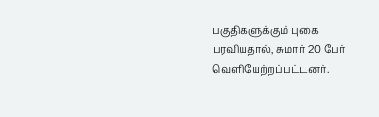பகுதிகளுக்கும் புகை பரவியதால், சுமார் 20 பேர் வெளியேற்றப்பட்டனர்.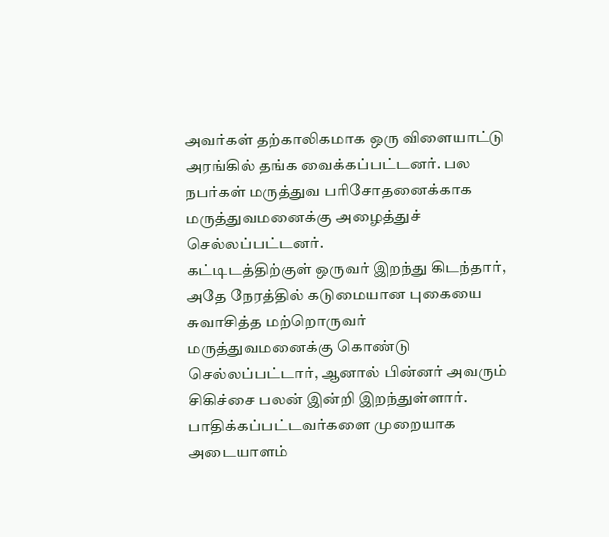அவர்கள் தற்காலிகமாக ஒரு விளையாட்டு அரங்கில் தங்க வைக்கப்பட்டனர். பல நபர்கள் மருத்துவ பரிசோதனைக்காக மருத்துவமனைக்கு அழைத்துச் செல்லப்பட்டனர்.
கட்டிடத்திற்குள் ஒருவர் இறந்து கிடந்தார், அதே நேரத்தில் கடுமையான புகையை சுவாசித்த மற்றொருவர் மருத்துவமனைக்கு கொண்டு செல்லப்பட்டார், ஆனால் பின்னர் அவரும் சிகிச்சை பலன் இன்றி இறந்துள்ளார். பாதிக்கப்பட்டவர்களை முறையாக அடையாளம்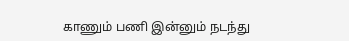காணும் பணி இன்னும் நடந்து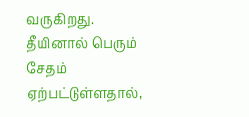வருகிறது.
தீயினால் பெரும் சேதம் ஏற்பட்டுள்ளதால்,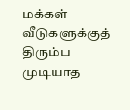மக்கள் வீடுகளுக்குத் திரும்ப முடியாத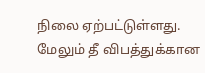நிலை ஏற்பட்டுள்ளது. மேலும் தீ விபத்துக்கான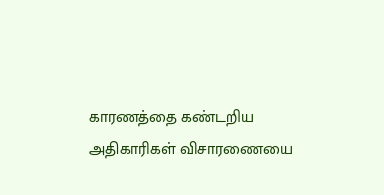காரணத்தை கண்டறிய அதிகாரிகள் விசாரணையை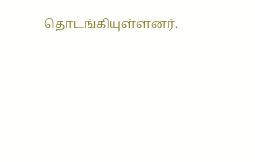தொடங்கியுள்ளனர்.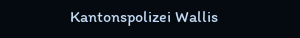Kantonspolizei Wallis